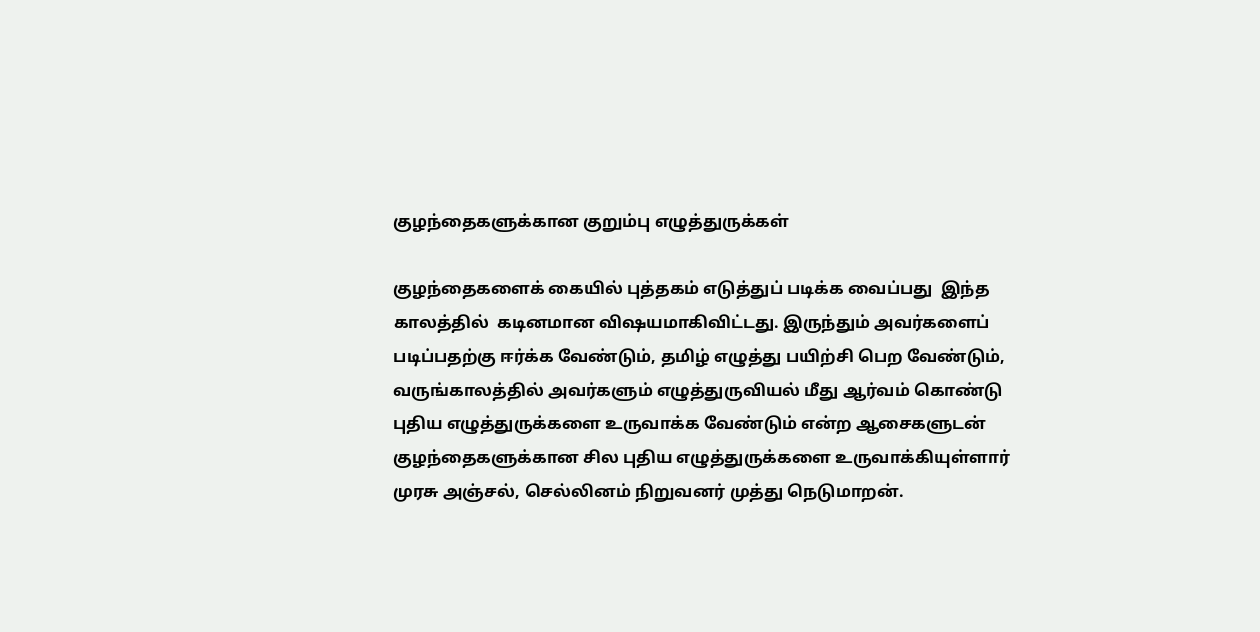குழந்தைகளுக்கான குறும்பு எழுத்துருக்கள்

குழந்தைகளைக் கையில் புத்தகம் எடுத்துப் படிக்க வைப்பது  இந்த காலத்தில்  கடினமான விஷயமாகிவிட்டது. இருந்தும் அவர்களைப் படிப்பதற்கு ஈர்க்க வேண்டும், தமிழ் எழுத்து பயிற்சி பெற வேண்டும், வருங்காலத்தில் அவர்களும் எழுத்துருவியல் மீது ஆர்வம் கொண்டு புதிய எழுத்துருக்களை உருவாக்க வேண்டும் என்ற ஆசைகளுடன் குழந்தைகளுக்கான சில புதிய எழுத்துருக்களை உருவாக்கியுள்ளார் முரசு அஞ்சல், செல்லினம் நிறுவனர் முத்து நெடுமாறன்.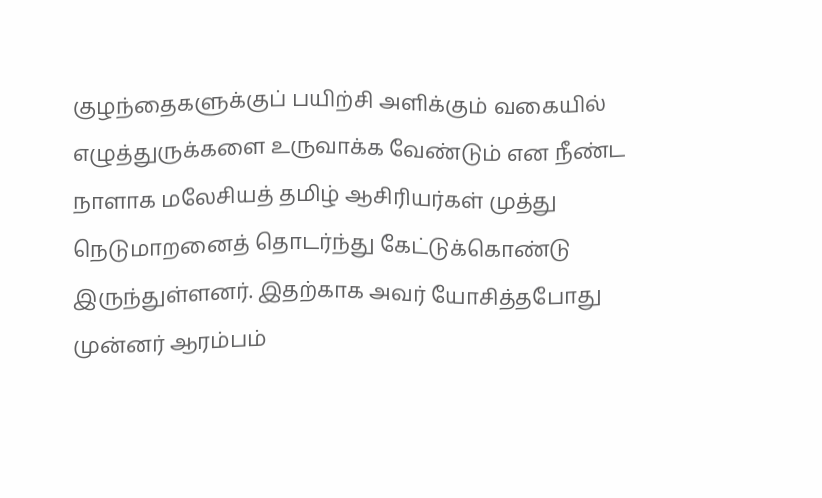குழந்தைகளுக்குப் பயிற்சி அளிக்கும் வகையில் எழுத்துருக்களை உருவாக்க வேண்டும் என நீண்ட நாளாக மலேசியத் தமிழ் ஆசிரியர்கள் முத்து நெடுமாறனைத் தொடர்ந்து கேட்டுக்கொண்டு இருந்துள்ளனர். இதற்காக அவர் யோசித்தபோது முன்னர் ஆரம்பம்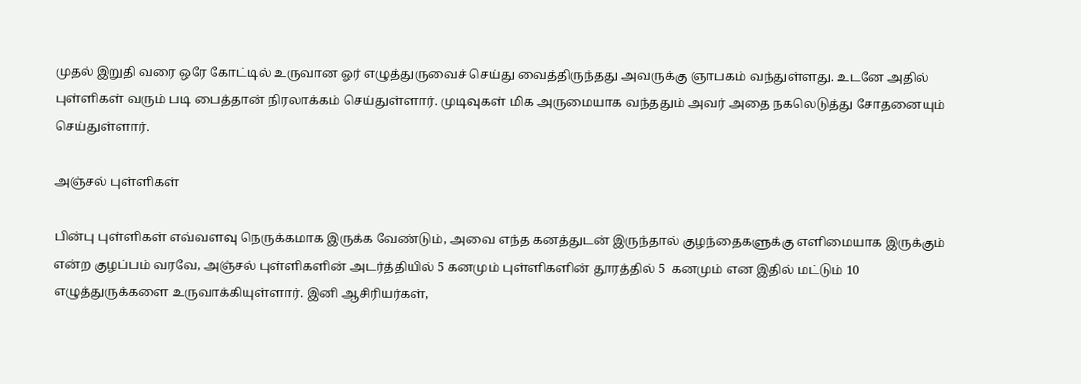முதல் இறுதி வரை ஒரே கோட்டில் உருவான ஓர் எழுத்துருவைச் செய்து வைத்திருந்தது அவருக்கு ஞாபகம் வந்துள்ளது. உடனே அதில் புள்ளிகள் வரும் படி பைத்தான் நிரலாக்கம் செய்துள்ளார். முடிவுகள் மிக அருமையாக வந்ததும் அவர் அதை நகலெடுத்து சோதனையும் செய்துள்ளார்.

அஞ்சல் புள்ளிகள்

பின்பு புள்ளிகள் எவ்வளவு நெருக்கமாக இருக்க வேண்டும், அவை எந்த கனத்துடன் இருந்தால் குழந்தைகளுக்கு எளிமையாக இருக்கும் என்ற குழப்பம் வரவே, அஞ்சல் புள்ளிகளின் அடர்த்தியில் 5 கனமும் புள்ளிகளின் தூரத்தில் 5  கனமும் என இதில் மட்டும் 10 எழுத்துருக்களை உருவாக்கியுள்ளார். இனி ஆசிரியர்கள்,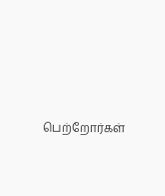பெற்றோர்கள்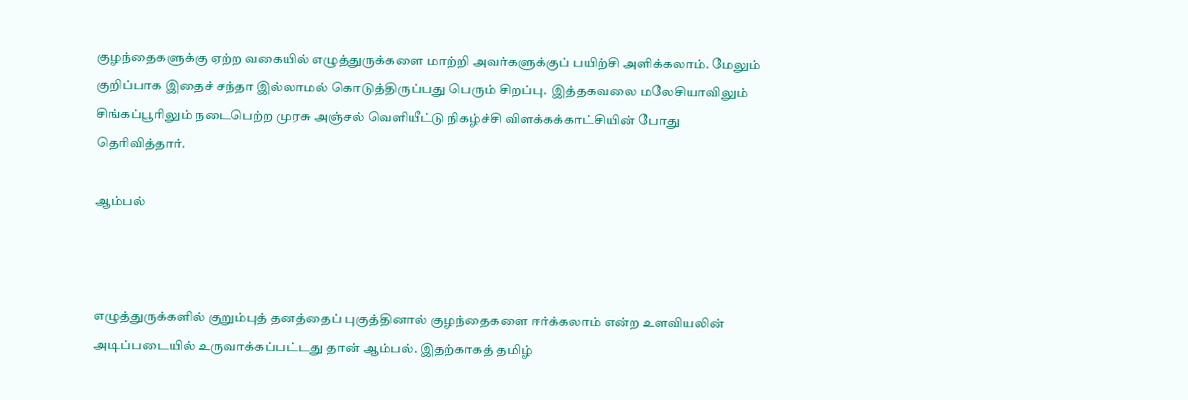குழந்தைகளுக்கு ஏற்ற வகையில் எழுத்துருக்களை மாற்றி அவர்களுக்குப் பயிற்சி அளிக்கலாம். மேலும் குறிப்பாக இதைச் சந்தா இல்லாமல் கொடுத்திருப்பது பெரும் சிறப்பு.  இத்தகவலை மலேசியாவிலும் சிங்கப்பூரிலும் நடைபெற்ற முரசு அஞ்சல் வெளியீட்டு நிகழ்ச்சி விளக்கக்காட்சியின் போது தெரிவித்தார்.

ஆம்பல்



எழுத்துருக்களில் குறும்புத் தனத்தைப் புகுத்தினால் குழந்தைகளை ஈர்க்கலாம் என்ற உளவியலின் அடிப்படையில் உருவாக்கப்பட்டது தான் ஆம்பல். இதற்காகத் தமிழ்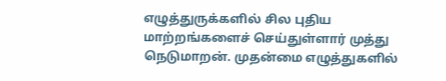எழுத்துருக்களில் சில புதிய மாற்றங்களைச் செய்துள்ளார் முத்து நெடுமாறன். முதன்மை எழுத்துகளில்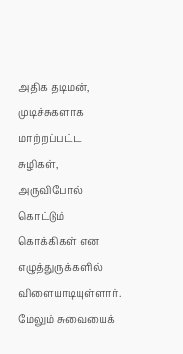அதிக தடிமன், முடிச்சுகளாக மாற்றப்பட்ட சுழிகள், அருவிபோல் கொட்டும் கொக்கிகள் என எழுத்துருக்களில் விளையாடியுள்ளார்.  மேலும் சுவையைக்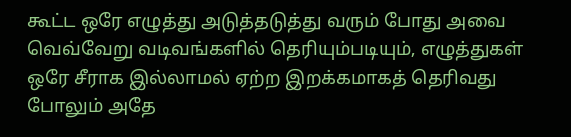கூட்ட ஒரே எழுத்து அடுத்தடுத்து வரும் போது அவை வெவ்வேறு வடிவங்களில் தெரியும்படியும், எழுத்துகள் ஒரே சீராக இல்லாமல் ஏற்ற இறக்கமாகத் தெரிவது போலும் அதே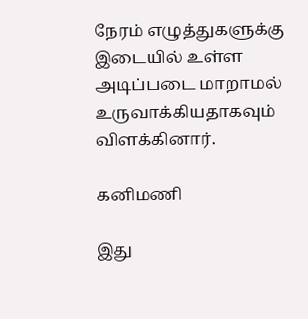நேரம் எழுத்துகளுக்கு இடையில் உள்ள அடிப்படை மாறாமல் உருவாக்கியதாகவும் விளக்கினார்.

கனிமணி

இது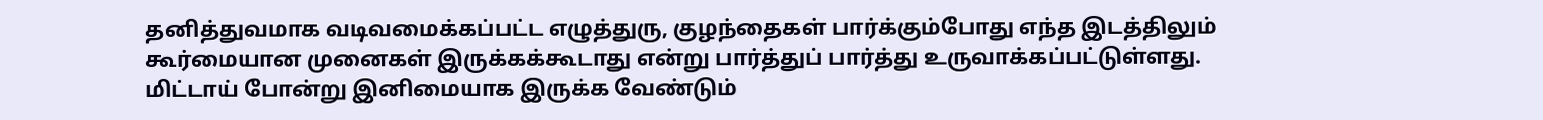தனித்துவமாக வடிவமைக்கப்பட்ட எழுத்துரு, குழந்தைகள் பார்க்கும்போது எந்த இடத்திலும் கூர்மையான முனைகள் இருக்கக்கூடாது என்று பார்த்துப் பார்த்து உருவாக்கப்பட்டுள்ளது. மிட்டாய் போன்று இனிமையாக இருக்க வேண்டும்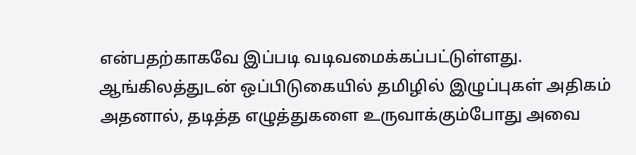என்பதற்காகவே இப்படி வடிவமைக்கப்பட்டுள்ளது. ஆங்கிலத்துடன் ஒப்பிடுகையில் தமிழில் இழுப்புகள் அதிகம் அதனால், தடித்த எழுத்துகளை உருவாக்கும்போது அவை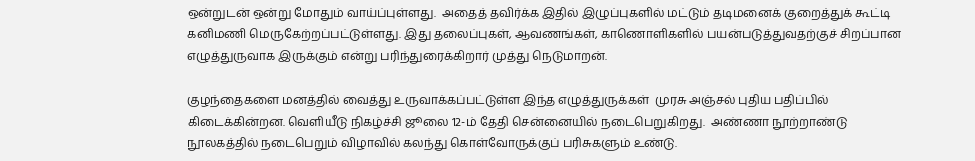ஒன்றுடன் ஒன்று மோதும் வாய்ப்புள்ளது.  அதைத் தவிர்க்க இதில் இழுப்புகளில் மட்டும் தடிமனைக் குறைத்துக் கூட்டி கனிமணி மெருகேற்றப்பட்டுள்ளது. இது தலைப்புகள், ஆவணங்கள், காணொளிகளில் பயன்படுத்துவதற்குச் சிறப்பான எழுத்துருவாக இருக்கும் என்று பரிந்துரைக்கிறார் முத்து நெடுமாறன்.

குழந்தைகளை மனத்தில் வைத்து உருவாக்கப்பட்டுள்ள இந்த எழுத்துருக்கள்  முரசு அஞ்சல் புதிய பதிப்பில் கிடைக்கின்றன. வெளியீடு நிகழ்ச்சி ஜூலை 12-ம் தேதி சென்னையில் நடைபெறுகிறது.  அண்ணா நூற்றாண்டு நூலகத்தில் நடைபெறும் விழாவில் கலந்து கொள்வோருக்குப் பரிசுகளும் உண்டு.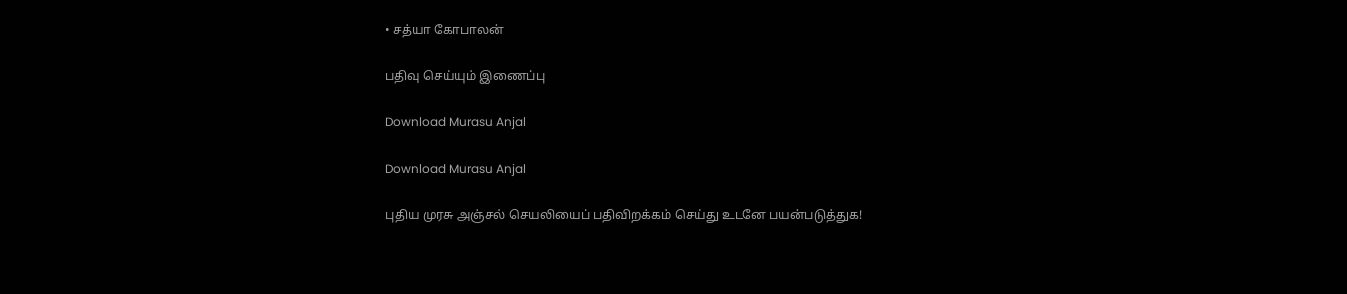• சத்யா கோபாலன்

பதிவு செய்யும் இணைப்பு

Download Murasu Anjal

Download Murasu Anjal

புதிய முரசு அஞ்சல் செயலியைப் பதிவிறக்கம் செய்து உடனே பயன்படுத்துக!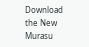Download the New Murasu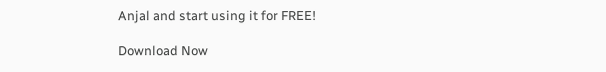Anjal and start using it for FREE!

Download Now